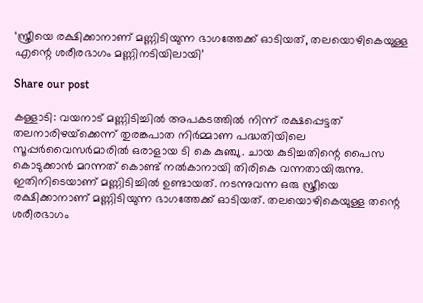‘സ്ത്രീയെ രക്ഷിക്കാനാണ് മണ്ണിടിയുന്ന ഭാഗത്തേക്ക് ഓടിയത്, തലയൊഴികെയുള്ള എന്റെ ശരീരഭാഗം മണ്ണിനടിയിലായി’

Share our post

കള്ളാടി: വയനാട് മണ്ണിടിച്ചില്‍ അപകടത്തില്‍ നിന്ന് രക്ഷപ്പെട്ടത് തലനാരിഴയ്‌ക്കെന്ന് തുരങ്കപാത നിര്‍മ്മാണ പദ്ധതിയിലെ സൂപ്പര്‍വൈസര്‍മാരില്‍ ഒരാളായ ടി കെ കുഞ്ചു. ചായ കുടിച്ചതിന്റെ പൈസ കൊടുക്കാന്‍ മറന്നത് കൊണ്ട് നല്‍കാനായി തിരികെ വന്നതായിരുന്നു. ഇതിനിടെയാണ് മണ്ണിടിച്ചില്‍ ഉണ്ടായത്. നടന്നുവന്ന ഒരു സ്ത്രീയെ രക്ഷിക്കാനാണ് മണ്ണിടിയുന്ന ഭാഗത്തേക്ക് ഓടിയത്. തലയൊഴികെയുള്ള തന്റെ ശരീരഭാഗം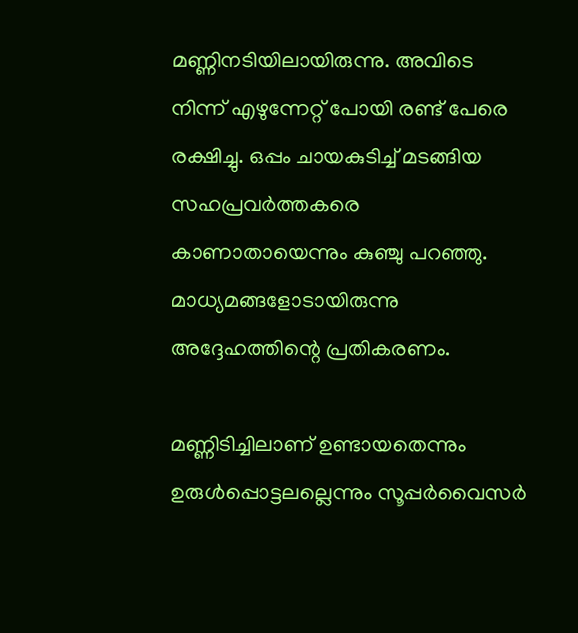മണ്ണിനടിയിലായിരുന്നു. അവിടെ നിന്ന് എഴുന്നേറ്റ് പോയി രണ്ട് പേരെ രക്ഷിച്ചു. ഒപ്പം ചായകുടിച്ച് മടങ്ങിയ സഹപ്രവര്‍ത്തകരെ കാണാതായെന്നും കുഞ്ചു പറഞ്ഞു. മാധ്യമങ്ങളോടായിരുന്നു അദ്ദേഹത്തിന്റെ പ്രതികരണം.

മണ്ണിടിച്ചിലാണ് ഉണ്ടായതെന്നും ഉരുള്‍പ്പൊട്ടലല്ലെന്നും സൂപ്പര്‍വൈസര്‍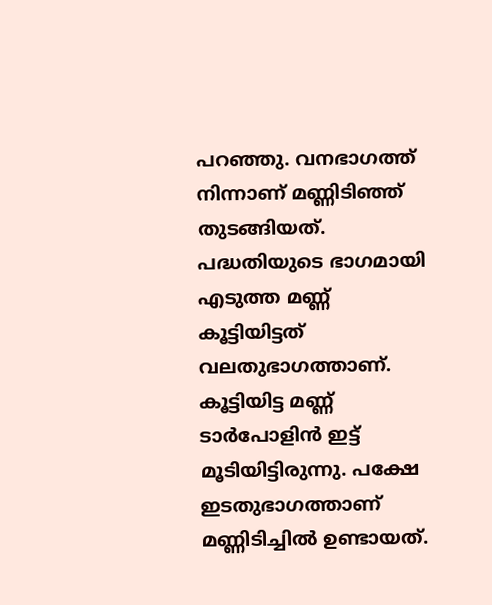പറഞ്ഞു. വനഭാഗത്ത് നിന്നാണ് മണ്ണിടിഞ്ഞ് തുടങ്ങിയത്. പദ്ധതിയുടെ ഭാഗമായി എടുത്ത മണ്ണ് കൂട്ടിയിട്ടത് വലതുഭാഗത്താണ്. കൂട്ടിയിട്ട മണ്ണ് ടാര്‍പോളിന്‍ ഇട്ട് മൂടിയിട്ടിരുന്നു. പക്ഷേ ഇടതുഭാഗത്താണ് മണ്ണിടിച്ചില്‍ ഉണ്ടായത്.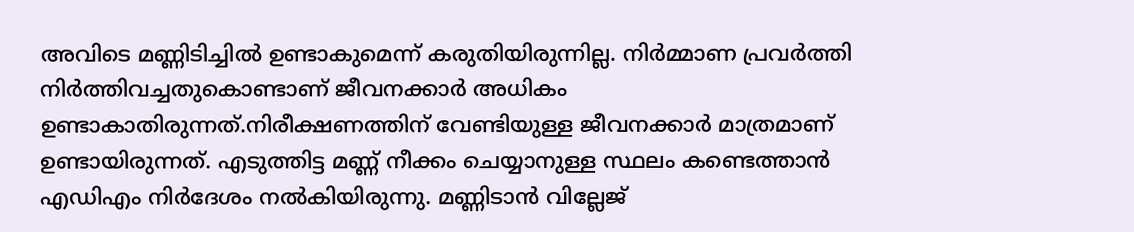അവിടെ മണ്ണിടിച്ചില്‍ ഉണ്ടാകുമെന്ന് കരുതിയിരുന്നില്ല. നിര്‍മ്മാണ പ്രവര്‍ത്തി നിര്‍ത്തിവച്ചതുകൊണ്ടാണ് ജീവനക്കാര്‍ അധികം ഉണ്ടാകാതിരുന്നത്.നിരീക്ഷണത്തിന് വേണ്ടിയുള്ള ജീവനക്കാര്‍ മാത്രമാണ് ഉണ്ടായിരുന്നത്. എടുത്തിട്ട മണ്ണ് നീക്കം ചെയ്യാനുള്ള സ്ഥലം കണ്ടെത്താന്‍ എഡിഎം നിര്‍ദേശം നല്‍കിയിരുന്നു. മണ്ണിടാന്‍ വില്ലേജ്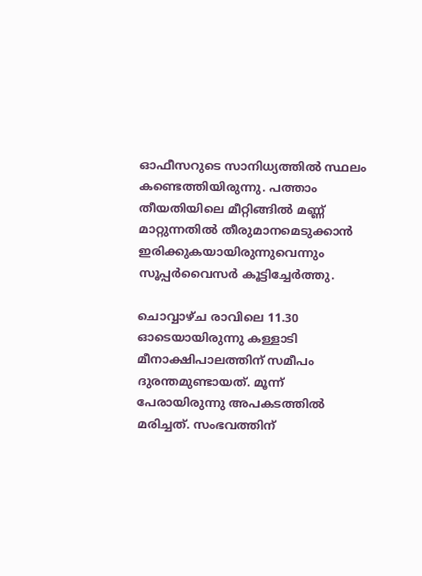ഓഫീസറുടെ സാനിധ്യത്തില്‍ സ്ഥലം കണ്ടെത്തിയിരുന്നു. പത്താം തീയതിയിലെ മീറ്റിങ്ങില്‍ മണ്ണ് മാറ്റുന്നതില്‍ തീരുമാനമെടുക്കാന്‍ ഇരിക്കുകയായിരുന്നുവെന്നും സൂപ്പര്‍വൈസര്‍ കൂട്ടിച്ചേര്‍ത്തു.

ചൊവ്വാഴ്ച രാവിലെ 11.30 ഓടെയായിരുന്നു കള്ളാടി മീനാക്ഷിപാലത്തിന് സമീപം ദുരന്തമുണ്ടായത്. മൂന്ന് പേരായിരുന്നു അപകടത്തില്‍ മരിച്ചത്. സംഭവത്തിന്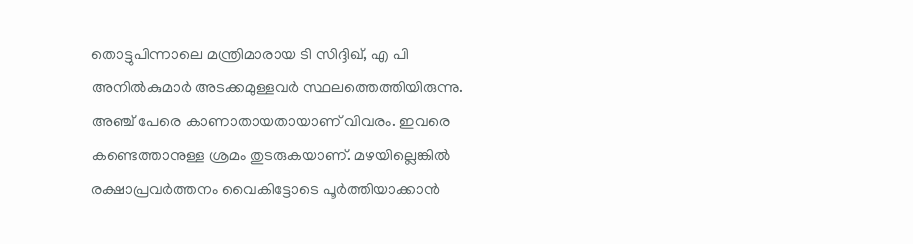തൊട്ടുപിന്നാലെ മന്ത്രിമാരായ ടി സിദ്ദിഖ്, എ പി അനില്‍കുമാര്‍ അടക്കമുള്ളവര്‍ സ്ഥലത്തെത്തിയിരുന്നു. അഞ്ച് പേരെ കാണാതായതായാണ് വിവരം. ഇവരെ കണ്ടെത്താനുള്ള ശ്രമം തുടരുകയാണ്. മഴയില്ലെങ്കില്‍ രക്ഷാപ്രവര്‍ത്തനം വൈകിട്ടോടെ പൂര്‍ത്തിയാക്കാന്‍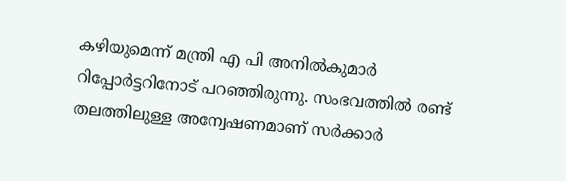കഴിയുമെന്ന് മന്ത്രി എ പി അനില്‍കുമാര്‍ റിപ്പോര്‍ട്ടറിനോട് പറഞ്ഞിരുന്നു. സംഭവത്തില്‍ രണ്ട് തലത്തിലുള്ള അന്വേഷണമാണ് സര്‍ക്കാര്‍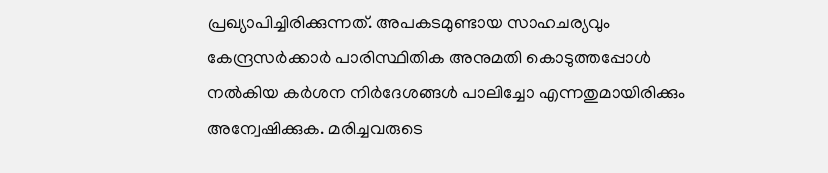പ്രഖ്യാപിച്ചിരിക്കുന്നത്. അപകടമുണ്ടായ സാഹചര്യവും കേന്ദ്രസര്‍ക്കാര്‍ പാരിസ്ഥിതിക അനുമതി കൊടുത്തപ്പോള്‍ നല്‍കിയ കര്‍ശന നിര്‍ദേശങ്ങള്‍ പാലിച്ചോ എന്നതുമായിരിക്കും അന്വേഷിക്കുക. മരിച്ചവരുടെ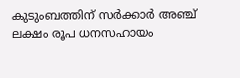കുടുംബത്തിന് സര്‍ക്കാര്‍ അഞ്ച് ലക്ഷം രൂപ ധനസഹായം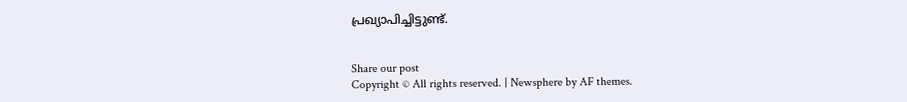പ്രഖ്യാപിച്ചിട്ടുണ്ട്.


Share our post
Copyright © All rights reserved. | Newsphere by AF themes.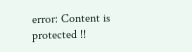error: Content is protected !!